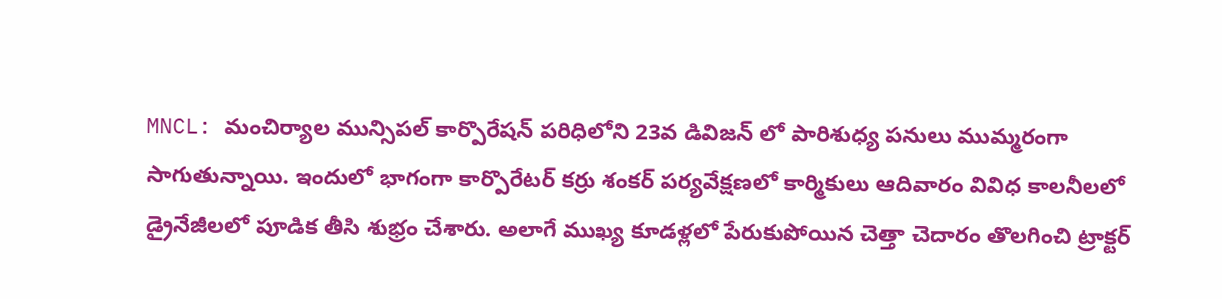MNCL: మంచిర్యాల మున్సిపల్ కార్పొరేషన్ పరిధిలోని 23వ డివిజన్ లో పారిశుధ్య పనులు ముమ్మరంగా సాగుతున్నాయి. ఇందులో భాగంగా కార్పొరేటర్ కర్రు శంకర్ పర్యవేక్షణలో కార్మికులు ఆదివారం వివిధ కాలనీలలో డ్రైనేజీలలో పూడిక తీసి శుభ్రం చేశారు. అలాగే ముఖ్య కూడళ్లలో పేరుకుపోయిన చెత్తా చెదారం తొలగించి ట్రాక్టర్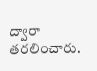ద్వారా తరలించారు.